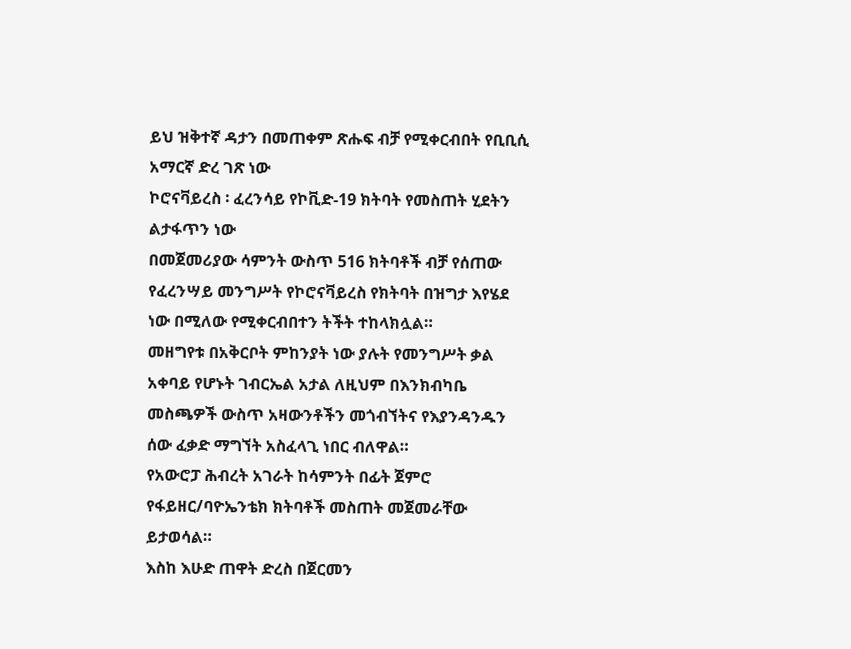ይህ ዝቅተኛ ዳታን በመጠቀም ጽሑፍ ብቻ የሚቀርብበት የቢቢሲ አማርኛ ድረ ገጽ ነው
ኮሮናቫይረስ ፡ ፈረንሳይ የኮቪድ-19 ክትባት የመስጠት ሂደትን ልታፋጥን ነው
በመጀመሪያው ሳምንት ውስጥ 516 ክትባቶች ብቻ የሰጠው የፈረንሣይ መንግሥት የኮሮናቫይረስ የክትባት በዝግታ እየሄደ ነው በሚለው የሚቀርብበተን ትችት ተከላክሏል።
መዘግየቱ በአቅርቦት ምከንያት ነው ያሉት የመንግሥት ቃል አቀባይ የሆኑት ገብርኤል አታል ለዚህም በእንክብካቤ መስጫዎች ውስጥ አዛውንቶችን መጎብኘትና የእያንዳንዱን ሰው ፈቃድ ማግኘት አስፈላጊ ነበር ብለዋል።
የአውሮፓ ሕብረት አገራት ከሳምንት በፊት ጀምሮ የፋይዘር/ባዮኤንቴክ ክትባቶች መስጠት መጀመራቸው ይታወሳል።
እስከ እሁድ ጠዋት ድረስ በጀርመን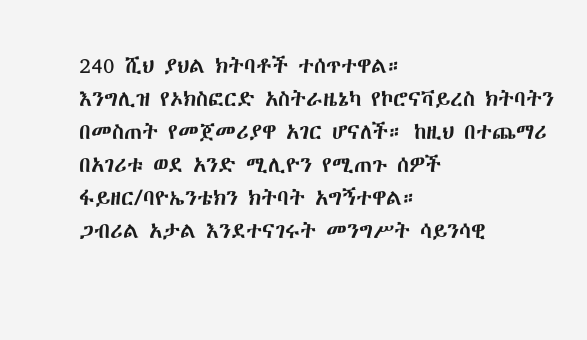240 ሺህ ያህል ክትባቶች ተሰጥተዋል።
እንግሊዝ የኦክስፎርድ አስትራዜኔካ የኮሮናቫይረስ ክትባትን በመስጠት የመጀመሪያዋ አገር ሆናለች። ከዚህ በተጨማሪ በአገሪቱ ወደ አንድ ሚሊዮን የሚጠጉ ሰዎች ፋይዘር/ባዮኤንቴክን ክትባት አግኝተዋል።
ጋብሪል አታል እንደተናገሩት መንግሥት ሳይንሳዊ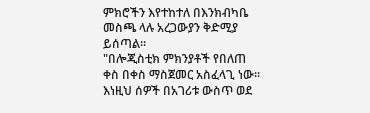ምክሮችን እየተከተለ በእንክብካቤ መስጫ ላሉ አረጋውያን ቅድሚያ ይሰጣል።
"በሎጂስቲክ ምክንያቶች የበለጠ ቀስ በቀስ ማስጀመር አስፈላጊ ነው። እነዚህ ሰዎች በአገሪቱ ውስጥ ወደ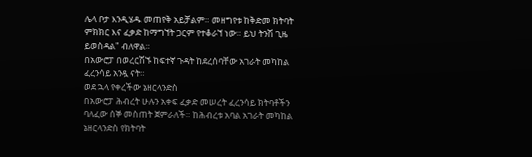ሌላ ቦታ እንዲሄዱ መጠየቅ አይቻልም። መዘግየቱ ከቅድመ ክትባት ምክክር እና ፈቃድ ከማግኘት ጋርም የተቆራኘ ነው። ይህ ትንሽ ጊዜ ይወስዳል" ብለዋል።
በአውሮፓ በወረርሽኙ ከፍተኛ ጉዳት ከደረሰባቸው አገራት መካከል ፈረንሳይ አንዷ ናት።
ወደ ኋላ የቀረችው ኔዘርላንድስ
በአውሮፓ ሕብረት ሁሉን አቀፍ ፈቃድ መሠረት ፈረንሳይ ክትባቶችን ባለፈው ሰኞ መስጠት ጀምራለች። ከሕብረቱ አባል አገራት መካከል ኔዘርላንድስ የክትባት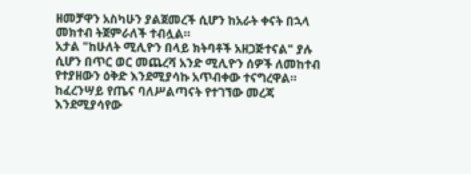ዘመቻዋን አስካሁን ያልጀመረች ሲሆን ከአራት ቀናት በኋላ መክተብ ትጀምራለች ተብሏል።
አታል "ከሁለት ሚሊዮን በላይ ክትባቶች አዘጋጅተናል" ያሉ ሲሆን በጥር ወር መጨረሻ አንድ ሚሊዮን ሰዎች ለመከተብ የተያዘውን ዕቅድ እንደሚያሳኩ አጥብቀው ተናግረዋል።
ከፈረንሣይ የጤና ባለሥልጣናት የተገኘው መረጃ እንደሚያሳየው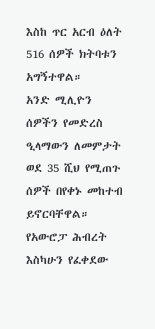እስከ ጥር አርብ ዕለት 516 ሰዎች ክትባቱን አግኝተዋል።
አንድ ሚሊዮን ሰዎችን የመድረስ ዒላማውን ለመምታት ወደ 35 ሺህ የሚጠጉ ሰዎች በየቀኑ መከተብ ይኖርባቸዋል።
የአውሮፓ ሕብረት እስካሁን የፈቀደው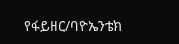የፋይዘር/ባዮኤንቴክ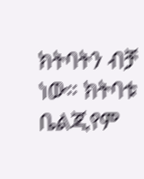ክትባትን ብቻ ነው። ክትባቱ ቤልጂየም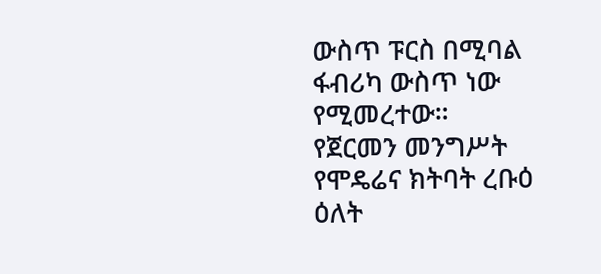ውስጥ ፑርስ በሚባል ፋብሪካ ውስጥ ነው የሚመረተው።
የጀርመን መንግሥት የሞዴሬና ክትባት ረቡዕ ዕለት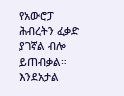የአውሮፓ ሕብረትን ፈቃድ ያገኛል ብሎ ይጠብቃል።
እንደአታል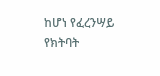ከሆነ የፈረንሣይ የክትባት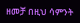ዘመቻ በዚህ ሳምንት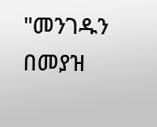"መንገዱን በመያዝ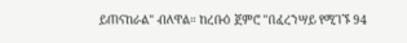ይጠናከራል" ብለዋል። ከረቡዕ ጀምሮ "በፈረንሣይ የሚገኙ 94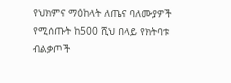የህክምና ማዕከላት ለጤና ባለሙያዎች የሚሰጡት ከ500 ሺህ በላይ የክትባቱ ብልቃጦች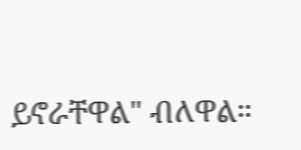ይኖራቸዋል" ብለዋል።